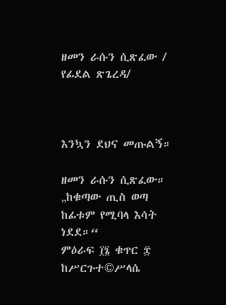ዘመን ራሱን ሲጽፈው / የፊደል ጽጌረዳ/



እንኳን ደህና መጡልኝ።

ዘመን ራሱን ሲጽፈው።
„ከቁጣው ጢስ ወጣ ከፊቱም የሚባላ እሳት ነደደ።“
ምዕራፍ ፲፮ ቁጥር ፰
ከሥርጉተ©ሥላሴ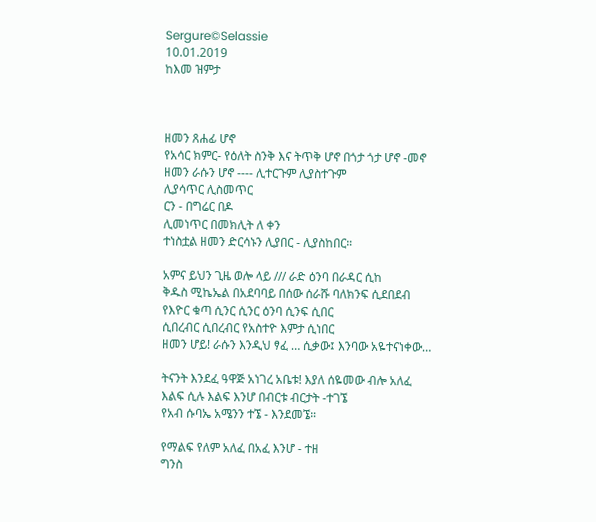Sergure©Selassie
10.01.2019
ከእመ ዝምታ



ዘመን ጸሐፊ ሆኖ
የአሳር ክምር- የዕለት ስንቅ እና ትጥቅ ሆኖ በጎታ ጎታ ሆኖ -መኖ
ዘመን ራሱን ሆኖ ---- ሊተርጉም ሊያስተጉም
ሊያሳጥር ሊስመጥር
ርን - በግሬር በዶ
ሊመነጥር በመክሊት ለ ቀን
ተነስቷል ዘመን ድርሳኑን ሊያበር - ሊያስከበር።

አምና ይህን ጊዜ ወሎ ላይ /// ራድ ዕንባ በራዳር ሲከ
ቅዱስ ሚኬኤል በአደባባይ በሰው ሰራሹ ባለክንፍ ሲደበደብ
የእዮር ቁጣ ሲንር ሲንር ዕንባ ሲንፍ ሲበር
ሲበረብር ሲበረብር የአስተዮ እምታ ሲነበር
ዘመን ሆይ! ራሱን እንዲህ ፃፈ … ሲቃው፤ እንባው አዬተናነቀው…

ትናንት እንደፈ ዓዋጅ አነገረ አቤቱ! እያለ ሰዬመው ብሎ አለፈ
እልፍ ሲሉ እልፍ እንሆ በብርቱ ብርታት -ተገኜ
የአብ ሱባኤ አሜንን ተኜ - እንደመኜ።

የማልፍ የለም አለፈ በአፈ እንሆ - ተዘ
ግንስ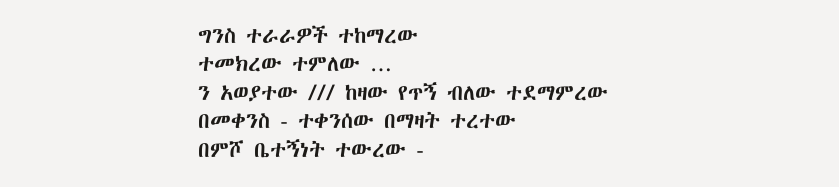ግንስ ተራራዎች ተከማረው
ተመክረው ተምለው …
ን አወያተው /// ከዛው የጥኝ ብለው ተደማምረው
በመቀንስ - ተቀንሰው በማዛት ተረተው
በምሾ ቤተኝነት ተውረው -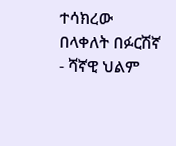ተሳክረው
በላቀለት በፉርሽኛ - ሻኛዊ ህልም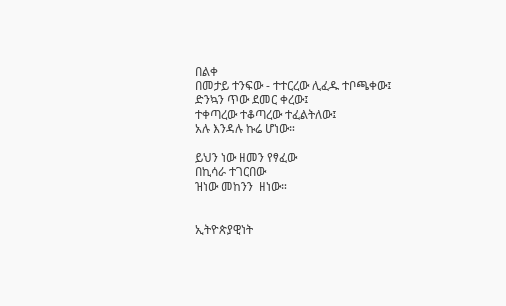በልቀ
በመታይ ተንፍው - ተተርረው ሊፈዱ ተቦጫቀው፤
ድንኳን ጥው ደመር ቀረው፤
ተቀጣረው ተቆጣረው ተፈልትለው፤
አሉ እንዳሉ ኩሬ ሆነው።

ይህን ነው ዘመን የፃፈው
በኪሳራ ተገርበው
ዝነው መከንን  ዘነው።


ኢትዮጵያዊነት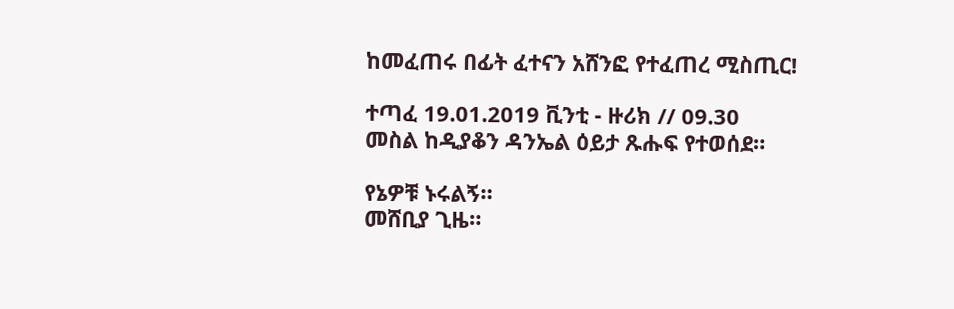ከመፈጠሩ በፊት ፈተናን አሸንፎ የተፈጠረ ሚስጢር!

ተጣፈ 19.01.2019 ቪንቲ - ዙሪክ // 09.30
መስል ከዲያቆን ዳንኤል ዕይታ ጹሑፍ የተወሰደ።

የኔዎቹ ኑሩልኝ።
መሸቢያ ጊዜ።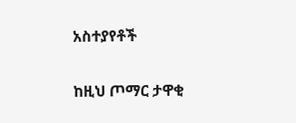አስተያየቶች

ከዚህ ጦማር ታዋቂ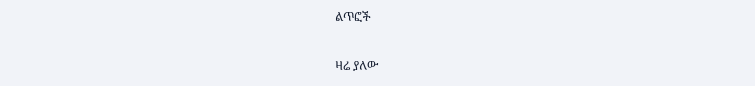ልጥፎች

ዛሬ ያለው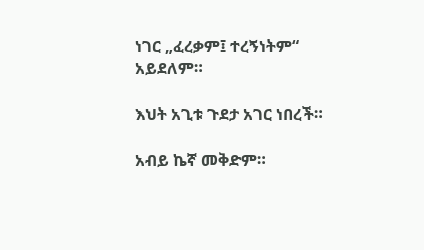ነገር „ፈረቃም፤ ተረኝነትም“ አይደለም።

እህት አጊቱ ጉደታ አገር ነበረች።

አብይ ኬኛ መቅድም።